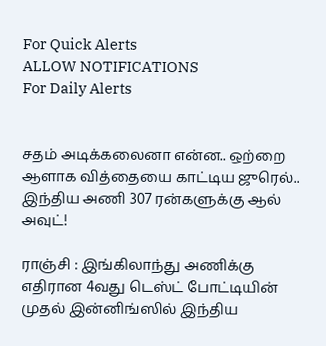For Quick Alerts
ALLOW NOTIFICATIONS
For Daily Alerts


சதம் அடிக்கலைனா என்ன.. ஒற்றை ஆளாக வித்தையை காட்டிய ஜுரெல்.. இந்திய அணி 307 ரன்களுக்கு ஆல் அவுட்!

ராஞ்சி : இங்கிலாந்து அணிக்கு எதிரான 4வது டெஸ்ட் போட்டியின் முதல் இன்னிங்ஸில் இந்திய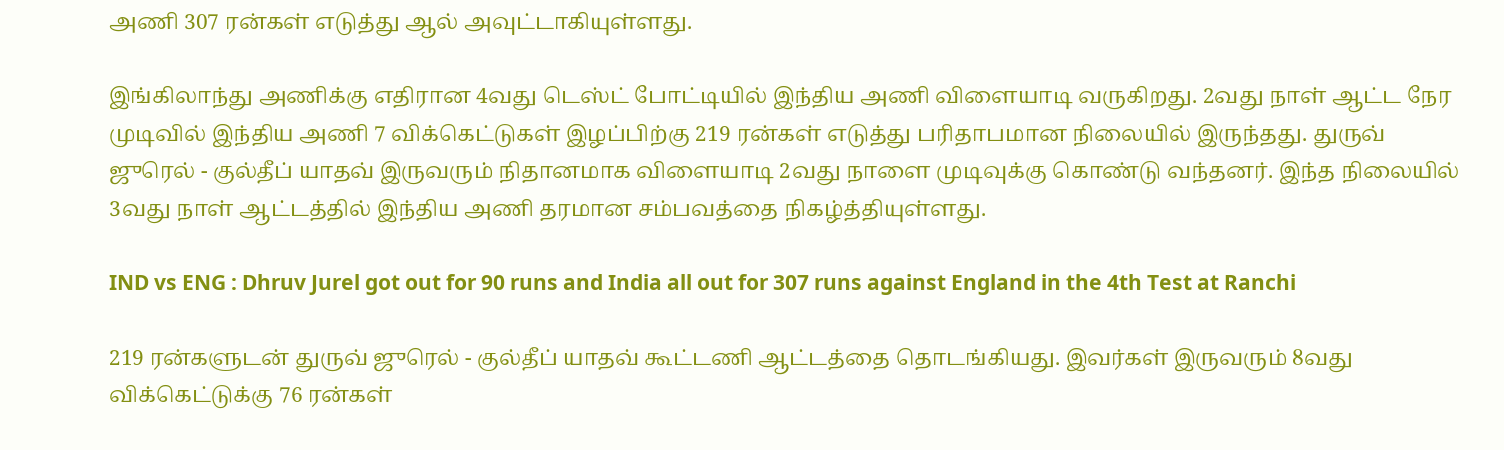அணி 307 ரன்கள் எடுத்து ஆல் அவுட்டாகியுள்ளது.

இங்கிலாந்து அணிக்கு எதிரான 4வது டெஸ்ட் போட்டியில் இந்திய அணி விளையாடி வருகிறது. 2வது நாள் ஆட்ட நேர முடிவில் இந்திய அணி 7 விக்கெட்டுகள் இழப்பிற்கு 219 ரன்கள் எடுத்து பரிதாபமான நிலையில் இருந்தது. துருவ் ஜுரெல் - குல்தீப் யாதவ் இருவரும் நிதானமாக விளையாடி 2வது நாளை முடிவுக்கு கொண்டு வந்தனர். இந்த நிலையில் 3வது நாள் ஆட்டத்தில் இந்திய அணி தரமான சம்பவத்தை நிகழ்த்தியுள்ளது.

IND vs ENG : Dhruv Jurel got out for 90 runs and India all out for 307 runs against England in the 4th Test at Ranchi

219 ரன்களுடன் துருவ் ஜுரெல் - குல்தீப் யாதவ் கூட்டணி ஆட்டத்தை தொடங்கியது. இவர்கள் இருவரும் 8வது விக்கெட்டுக்கு 76 ரன்கள்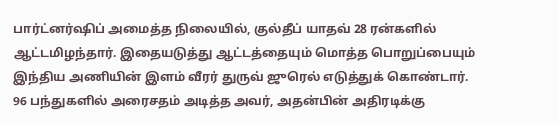பார்ட்னர்ஷிப் அமைத்த நிலையில், குல்தீப் யாதவ் 28 ரன்களில் ஆட்டமிழந்தார். இதையடுத்து ஆட்டத்தையும் மொத்த பொறுப்பையும் இந்திய அணியின் இளம் வீரர் துருவ் ஜுரெல் எடுத்துக் கொண்டார். 96 பந்துகளில் அரைசதம் அடித்த அவர், அதன்பின் அதிரடிக்கு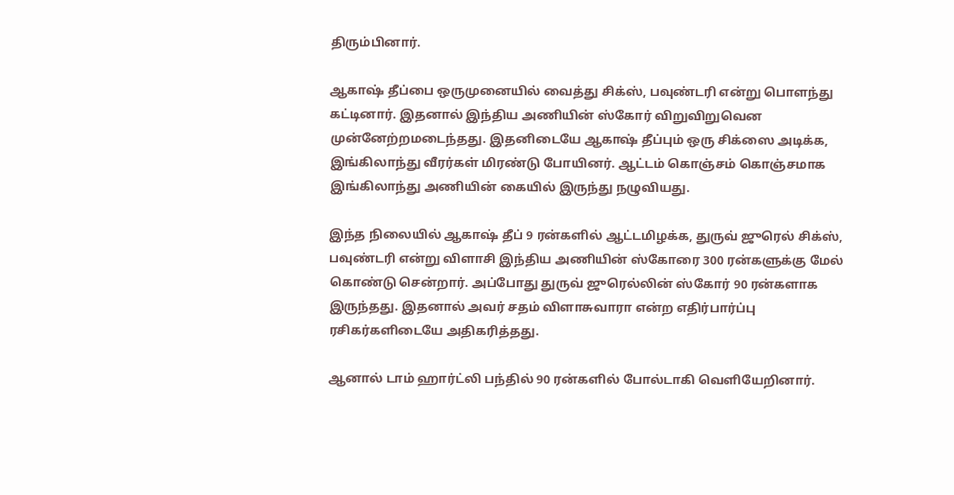திரும்பினார்.

ஆகாஷ் தீப்பை ஒருமுனையில் வைத்து சிக்ஸ், பவுண்டரி என்று பொளந்து கட்டினார். இதனால் இந்திய அணியின் ஸ்கோர் விறுவிறுவென முன்னேற்றமடைந்தது. இதனிடையே ஆகாஷ் தீப்பும் ஒரு சிக்ஸை அடிக்க, இங்கிலாந்து வீரர்கள் மிரண்டு போயினர். ஆட்டம் கொஞ்சம் கொஞ்சமாக இங்கிலாந்து அணியின் கையில் இருந்து நழுவியது.

இந்த நிலையில் ஆகாஷ் தீப் 9 ரன்களில் ஆட்டமிழக்க, துருவ் ஜுரெல் சிக்ஸ், பவுண்டரி என்று விளாசி இந்திய அணியின் ஸ்கோரை 300 ரன்களுக்கு மேல் கொண்டு சென்றார். அப்போது துருவ் ஜுரெல்லின் ஸ்கோர் 90 ரன்களாக இருந்தது. இதனால் அவர் சதம் விளாசுவாரா என்ற எதிர்பார்ப்பு ரசிகர்களிடையே அதிகரித்தது.

ஆனால் டாம் ஹார்ட்லி பந்தில் 90 ரன்களில் போல்டாகி வெளியேறினார்.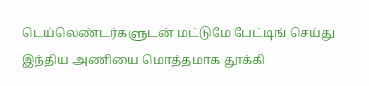டெய்லெண்டர்களுடன் மட்டுமே பேட்டிங் செய்து இந்திய அணியை மொத்தமாக தூக்கி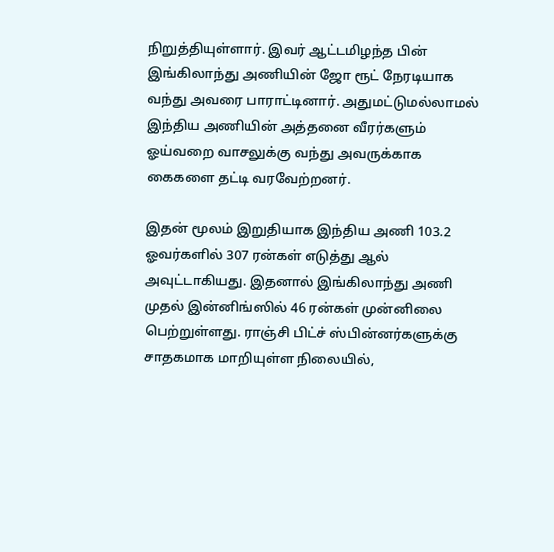நிறுத்தியுள்ளார். இவர் ஆட்டமிழந்த பின் இங்கிலாந்து அணியின் ஜோ ரூட் நேரடியாக வந்து அவரை பாராட்டினார். அதுமட்டுமல்லாமல் இந்திய அணியின் அத்தனை வீரர்களும் ஓய்வறை வாசலுக்கு வந்து அவருக்காக கைகளை தட்டி வரவேற்றனர்.

இதன் மூலம் இறுதியாக இந்திய அணி 103.2 ஓவர்களில் 307 ரன்கள் எடுத்து ஆல் அவுட்டாகியது. இதனால் இங்கிலாந்து அணி முதல் இன்னிங்ஸில் 46 ரன்கள் முன்னிலை பெற்றுள்ளது. ராஞ்சி பிட்ச் ஸ்பின்னர்களுக்கு சாதகமாக மாறியுள்ள நிலையில்,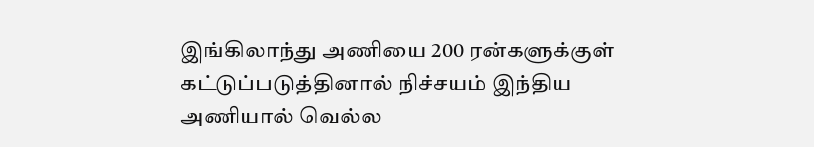இங்கிலாந்து அணியை 200 ரன்களுக்குள் கட்டுப்படுத்தினால் நிச்சயம் இந்திய அணியால் வெல்ல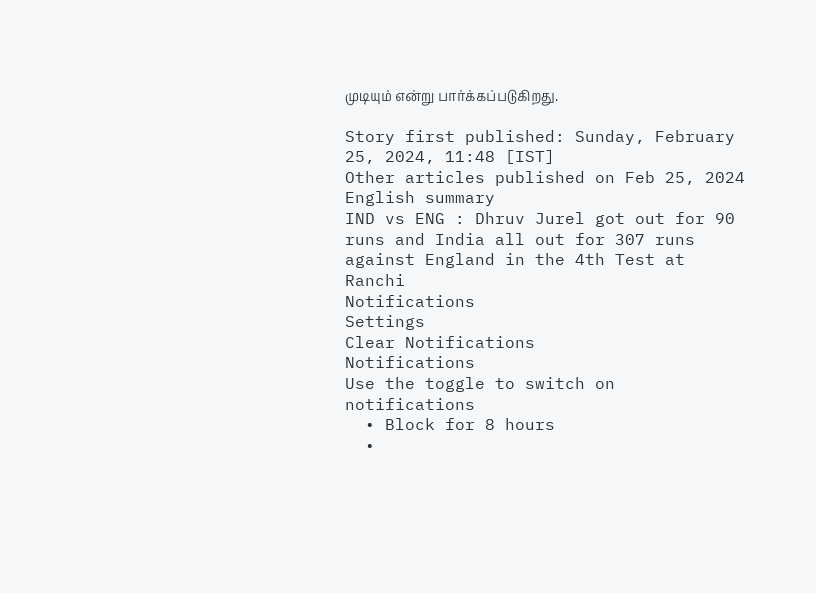முடியும் என்று பார்க்கப்படுகிறது.

Story first published: Sunday, February 25, 2024, 11:48 [IST]
Other articles published on Feb 25, 2024
English summary
IND vs ENG : Dhruv Jurel got out for 90 runs and India all out for 307 runs against England in the 4th Test at Ranchi
Notifications
Settings
Clear Notifications
Notifications
Use the toggle to switch on notifications
  • Block for 8 hours
  •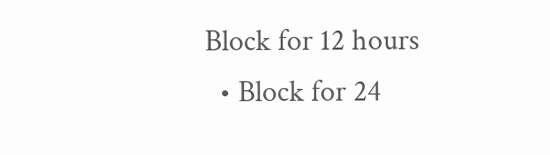Block for 12 hours
  • Block for 24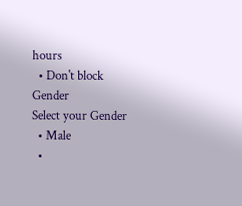hours
  • Don't block
Gender
Select your Gender
  • Male
  •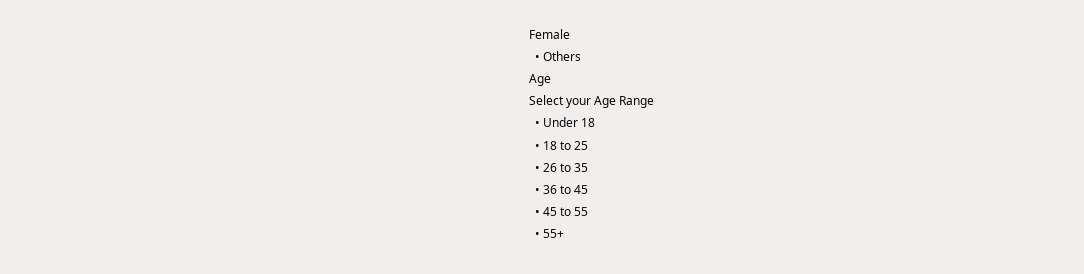Female
  • Others
Age
Select your Age Range
  • Under 18
  • 18 to 25
  • 26 to 35
  • 36 to 45
  • 45 to 55
  • 55+